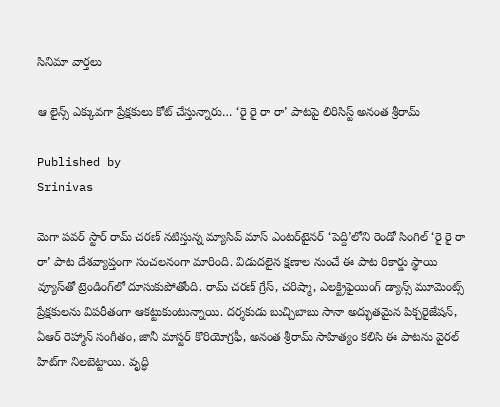సినిమా వార్తలు

ఆ లైన్స్ ఎక్కువగా ప్రేక్షకులు కోట్ చేస్తున్నారు… ‘రై రై రా రా’ పాటపై లిరిసిస్ట్ అనంత శ్రీరామ్

Published by
Srinivas

మెగా పవర్ స్టార్ రామ్ చరణ్ నటిస్తున్న మ్యాసివ్ మాస్ ఎంటర్‌టైనర్ ‘పెద్ది’లోని రెండో సింగిల్ ‘రై రై రా రా’ పాట దేశవ్యాప్తంగా సంచలనంగా మారింది. విడుదలైన క్షణాల నుంచే ఈ పాట రికార్డు స్థాయి వ్యూస్‌తో ట్రెండింగ్‌లో దూసుకుపోతోంది. రామ్ చరణ్ గ్రేస్, చరిష్మా, ఎలక్ట్రిఫైయింగ్ డ్యాన్స్ మూమెంట్స్ ప్రేక్షకులను విపరీతంగా ఆకట్టుకుంటున్నాయి. దర్శకుడు బుచ్చిబాబు సానా అద్భుతమైన పిక్చరైజేషన్, ఏఆర్ రెహ్మాన్ సంగీతం, జానీ మాస్టర్ కొరియోగ్రఫీ, అనంత శ్రీరామ్ సాహిత్యం కలిసి ఈ పాటను వైరల్ హిట్‌గా నిలబెట్టాయి. వృద్ధి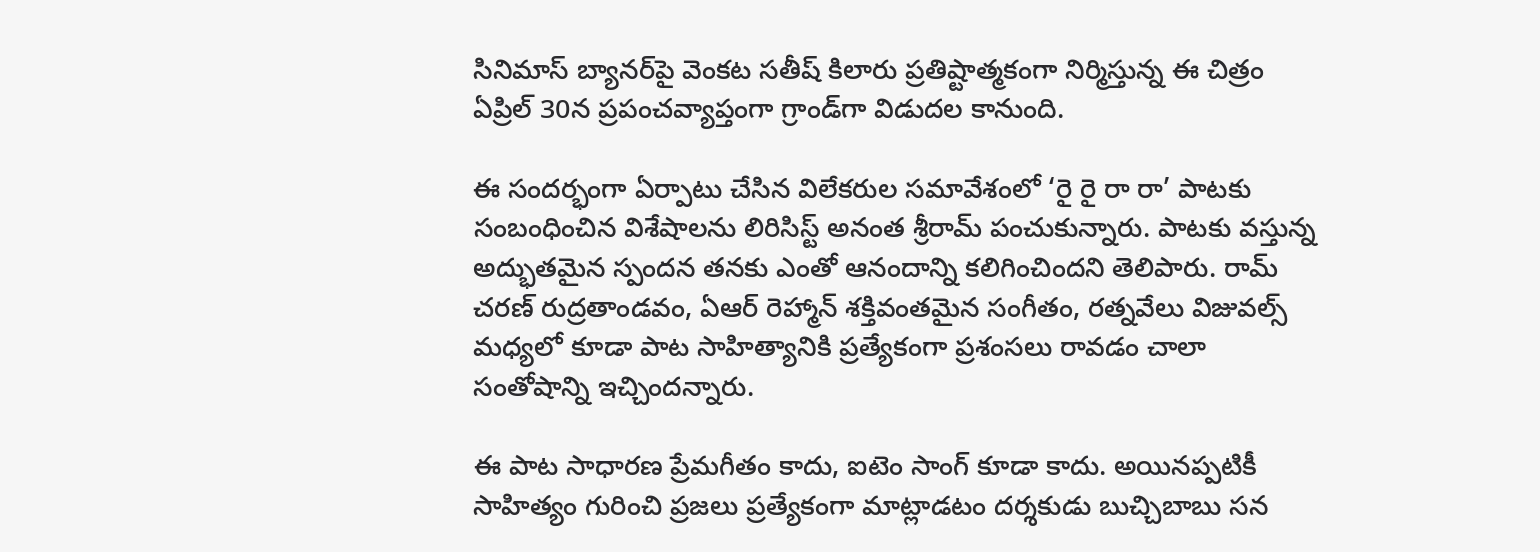సినిమాస్ బ్యానర్‌పై వెంకట సతీష్ కిలారు ప్రతిష్టాత్మకంగా నిర్మిస్తున్న ఈ చిత్రం ఏప్రిల్ 30న ప్రపంచవ్యాప్తంగా గ్రాండ్‌గా విడుదల కానుంది.

ఈ సందర్భంగా ఏర్పాటు చేసిన విలేకరుల సమావేశంలో ‘రై రై రా రా’ పాటకు సంబంధించిన విశేషాలను లిరిసిస్ట్ అనంత శ్రీరామ్ పంచుకున్నారు. పాటకు వస్తున్న అద్భుతమైన స్పందన తనకు ఎంతో ఆనందాన్ని కలిగించిందని తెలిపారు. రామ్ చరణ్ రుద్రతాండవం, ఏఆర్ రెహ్మాన్ శక్తివంతమైన సంగీతం, రత్నవేలు విజువల్స్ మధ్యలో కూడా పాట సాహిత్యానికి ప్రత్యేకంగా ప్రశంసలు రావడం చాలా సంతోషాన్ని ఇచ్చిందన్నారు.

ఈ పాట సాధారణ ప్రేమగీతం కాదు, ఐటెం సాంగ్ కూడా కాదు. అయినప్పటికీ సాహిత్యం గురించి ప్రజలు ప్రత్యేకంగా మాట్లాడటం దర్శకుడు బుచ్చిబాబు సన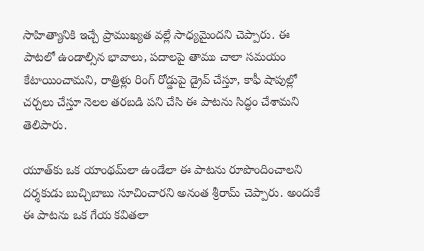సాహిత్యానికి ఇచ్చే ప్రాముఖ్యత వల్లే సాధ్యమైందని చెప్పారు. ఈ పాటలో ఉండాల్సిన భావాలు, పదాలపై తాము చాలా సమయం కేటాయించామని, రాత్రిళ్లు రింగ్ రోడ్డుపై డ్రైవ్ చేస్తూ, కాఫీ షాపుల్లో చర్చలు చేస్తూ నెలల తరబడి పని చేసి ఈ పాటను సిద్ధం చేశామని తెలిపారు.

యూత్‌కు ఒక యాంథమ్‌లా ఉండేలా ఈ పాటను రూపొందించాలని దర్శకుడు బుచ్చిబాబు సూచించారని అనంత శ్రీరామ్ చెప్పారు. అందుకే ఈ పాటను ఒక గేయ కవితలా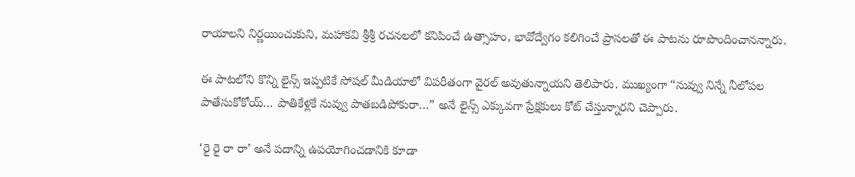రాయాలని నిర్ణయించుకుని, మహాకవి శ్రీశ్రీ రచనలలో కనిపించే ఉత్సాహం, భావోద్వేగం కలిగించే ప్రాసలతో ఈ పాటను రూపొందించానన్నారు.

ఈ పాటలోని కొన్ని లైన్స్ ఇప్పటికే సోషల్ మీడియాలో విపరీతంగా వైరల్ అవుతున్నాయని తెలిపారు. ముఖ్యంగా “నువ్వు నిన్నే నీలోపల పాతేసుకోకోయ్… పాతికేళ్లకే నువ్వు పాతబడిపోకురా…” అనే లైన్స్ ఎక్కువగా ప్రేక్షకులు కోట్ చేస్తున్నారని చెప్పారు.

‘రై రై రా రా’ అనే పదాన్ని ఉపయోగించడానికి కూడా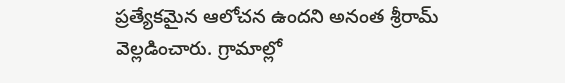ప్రత్యేకమైన ఆలోచన ఉందని అనంత శ్రీరామ్ వెల్లడించారు. గ్రామాల్లో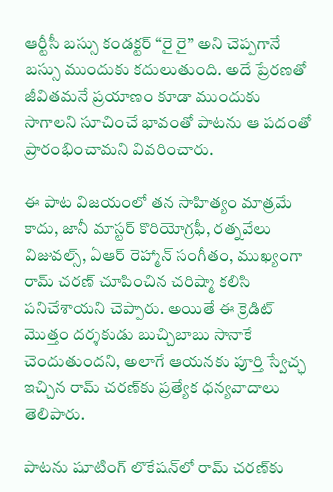ఆర్టీసీ బస్సు కండక్టర్ “రై రై” అని చెప్పగానే బస్సు ముందుకు కదులుతుంది. అదే ప్రేరణతో జీవితమనే ప్రయాణం కూడా ముందుకు సాగాలని సూచించే భావంతో పాటను ఆ పదంతో ప్రారంభించామని వివరించారు.

ఈ పాట విజయంలో తన సాహిత్యం మాత్రమే కాదు, జానీ మాస్టర్ కొరియోగ్రఫీ, రత్నవేలు విజువల్స్, ఏఆర్ రెహ్మాన్ సంగీతం, ముఖ్యంగా రామ్ చరణ్ చూపించిన చరిష్మా కలిసి పనిచేశాయని చెప్పారు. అయితే ఈ క్రెడిట్ మొత్తం దర్శకుడు బుచ్చిబాబు సానాకే చెందుతుందని, అలాగే ఆయనకు పూర్తి స్వేచ్ఛ ఇచ్చిన రామ్ చరణ్‌కు ప్రత్యేక ధన్యవాదాలు తెలిపారు.

పాటను షూటింగ్ లొకేషన్‌లో రామ్ చరణ్‌కు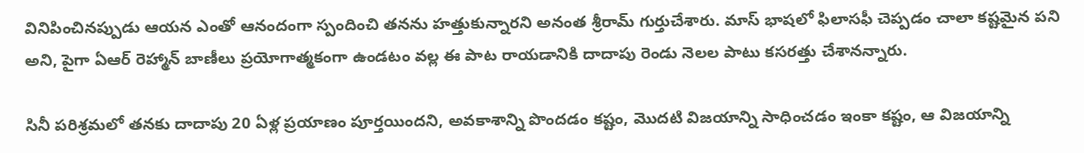వినిపించినప్పుడు ఆయన ఎంతో ఆనందంగా స్పందించి తనను హత్తుకున్నారని అనంత శ్రీరామ్ గుర్తుచేశారు. మాస్ భాషలో ఫిలాసఫీ చెప్పడం చాలా కష్టమైన పని అని, పైగా ఏఆర్ రెహ్మాన్ బాణీలు ప్రయోగాత్మకంగా ఉండటం వల్ల ఈ పాట రాయడానికి దాదాపు రెండు నెలల పాటు కసరత్తు చేశానన్నారు.

సినీ పరిశ్రమలో తనకు దాదాపు 20 ఏళ్ల ప్రయాణం పూర్తయిందని, అవకాశాన్ని పొందడం కష్టం, మొదటి విజయాన్ని సాధించడం ఇంకా కష్టం, ఆ విజయాన్ని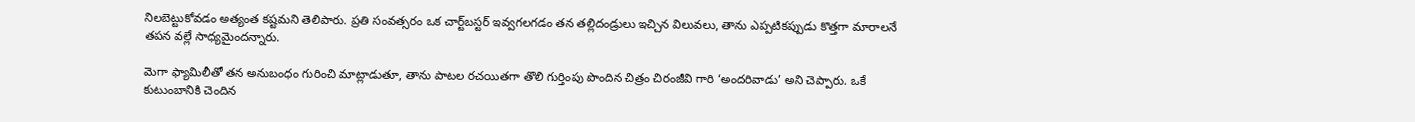నిలబెట్టుకోవడం అత్యంత కష్టమని తెలిపారు. ప్రతి సంవత్సరం ఒక చార్ట్‌బస్టర్ ఇవ్వగలగడం తన తల్లిదండ్రులు ఇచ్చిన విలువలు, తాను ఎప్పటికప్పుడు కొత్తగా మారాలనే తపన వల్లే సాధ్యమైందన్నారు.

మెగా ఫ్యామిలీతో తన అనుబంధం గురించి మాట్లాడుతూ, తాను పాటల రచయితగా తొలి గుర్తింపు పొందిన చిత్రం చిరంజీవి గారి ‘అందరివాడు’ అని చెప్పారు. ఒకే కుటుంబానికి చెందిన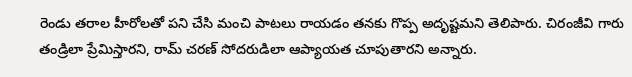రెండు తరాల హీరోలతో పని చేసి మంచి పాటలు రాయడం తనకు గొప్ప అదృష్టమని తెలిపారు. చిరంజీవి గారు తండ్రిలా ప్రేమిస్తారని, రామ్ చరణ్ సోదరుడిలా ఆప్యాయత చూపుతారని అన్నారు.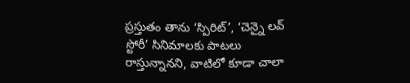ప్రస్తుతం తాను ‘స్పిరిట్’, ‘చెన్నై లవ్ స్టోరీ’ సినిమాలకు పాటలు రాస్తున్నానని, వాటిలో కూడా చాలా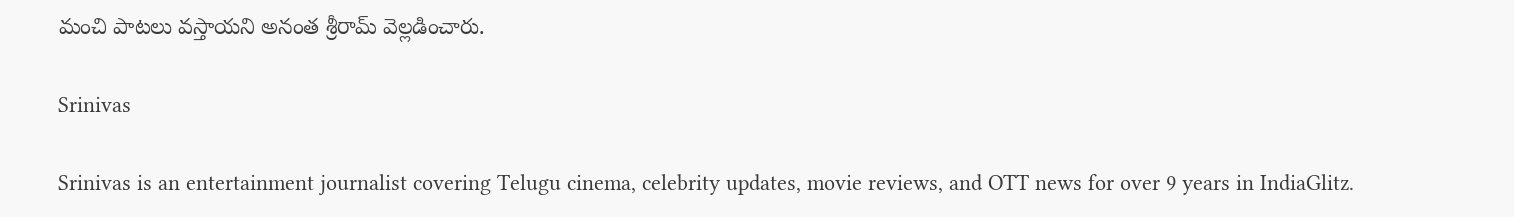మంచి పాటలు వస్తాయని అనంత శ్రీరామ్ వెల్లడించారు.

Srinivas

Srinivas is an entertainment journalist covering Telugu cinema, celebrity updates, movie reviews, and OTT news for over 9 years in IndiaGlitz.